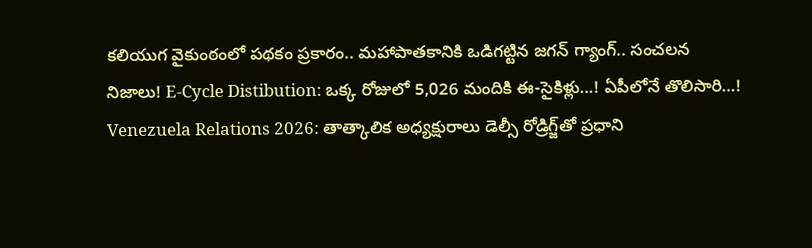కలియుగ వైకుంఠంలో పథకం ప్రకారం.. మహాపాతకానికి ఒడిగట్టిన జగన్ గ్యాంగ్.. సంచలన నిజాలు! E-Cycle Distibution: ఒక్క రోజులో 5,026 మందికి ఈ-సైకిళ్లు…! ఏపీలోనే తొలిసారి…! Venezuela Relations 2026: తాత్కాలిక అధ్యక్షురాలు డెల్సీ రోడ్రిగ్జ్‌తో ప్రధాని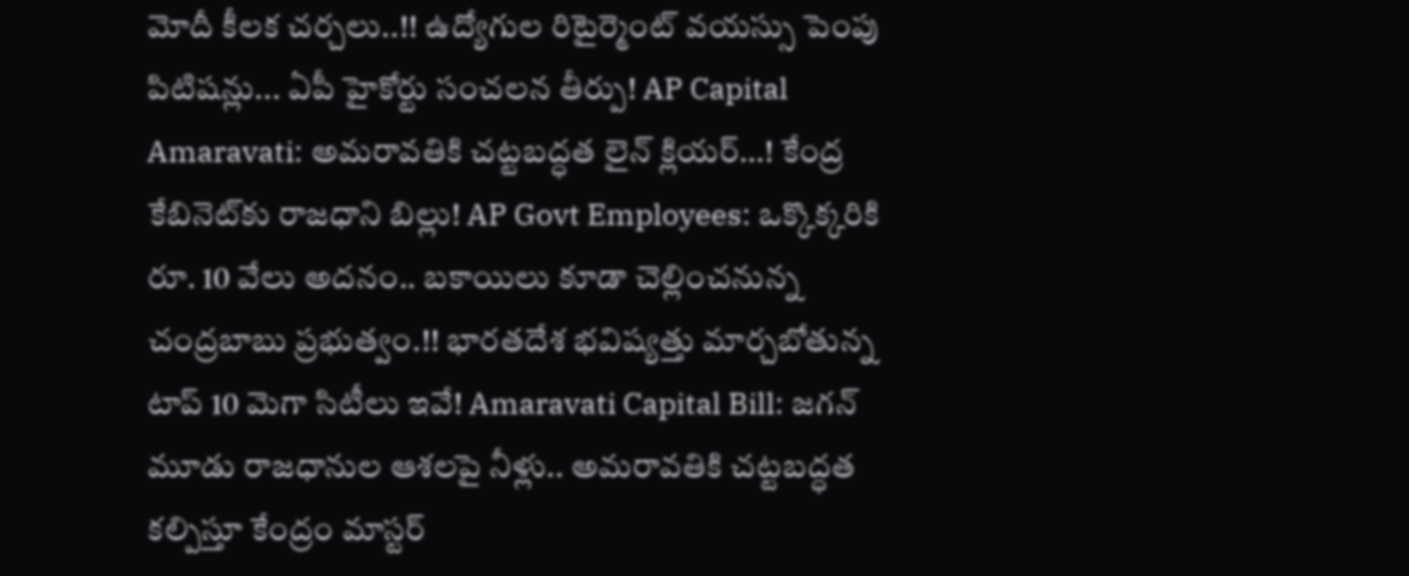మోదీ కీలక చర్చలు..!! ఉద్యోగుల రిటైర్మెంట్ వయస్సు పెంపు పిటిషన్లు... ఏపీ హైకోర్టు సంచలన తీర్పు! AP Capital Amaravati: అమరావతికి చట్టబద్ధత లైన్ క్లియర్…! కేంద్ర కేబినెట్‌కు రాజధాని బిల్లు! AP Govt Employees: ఒక్కొక్కరికి రూ. 10 వేలు అదనం.. బకాయిలు కూడా చెల్లించనున్న చంద్రబాబు ప్రభుత్వం.!! భారతదేశ భవిష్యత్తు మార్చబోతున్న టాప్ 10 మెగా సిటీలు ఇవే! Amaravati Capital Bill: జగన్ మూడు రాజధానుల ఆశలపై నీళ్లు.. అమరావతికి చట్టబద్ధత కల్పిస్తూ కేంద్రం మాస్టర్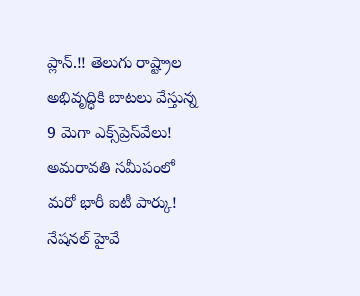ప్లాన్.!! తెలుగు రాష్ట్రాల అభివృద్ధికి బాటలు వేస్తున్న 9 మెగా ఎక్స్‌ప్రెస్‌వేలు! అమరావతి సమీపంలో మరో భారీ ఐటీ పార్కు! నేషనల్ హైవే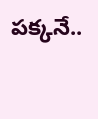పక్కనే..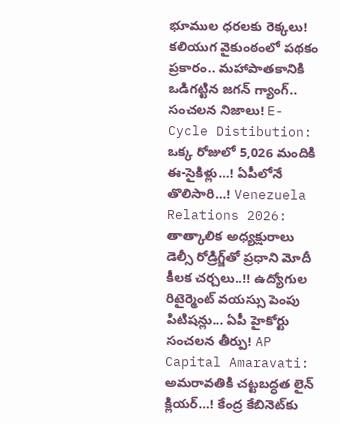భూముల ధరలకు రెక్కలు! కలియుగ వైకుంఠంలో పథకం ప్రకారం.. మహాపాతకానికి ఒడిగట్టిన జగన్ గ్యాంగ్.. సంచలన నిజాలు! E-Cycle Distibution: ఒక్క రోజులో 5,026 మందికి ఈ-సైకిళ్లు…! ఏపీలోనే తొలిసారి…! Venezuela Relations 2026: తాత్కాలిక అధ్యక్షురాలు డెల్సీ రోడ్రిగ్జ్‌తో ప్రధాని మోదీ కీలక చర్చలు..!! ఉద్యోగుల రిటైర్మెంట్ వయస్సు పెంపు పిటిషన్లు... ఏపీ హైకోర్టు సంచలన తీర్పు! AP Capital Amaravati: అమరావతికి చట్టబద్ధత లైన్ క్లియర్…! కేంద్ర కేబినెట్‌కు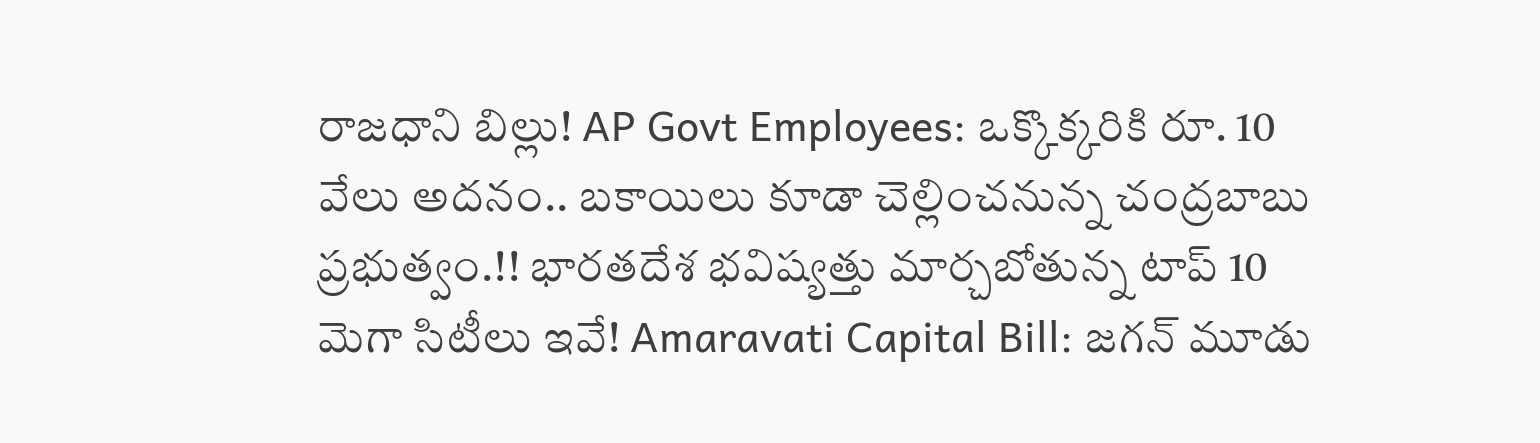రాజధాని బిల్లు! AP Govt Employees: ఒక్కొక్కరికి రూ. 10 వేలు అదనం.. బకాయిలు కూడా చెల్లించనున్న చంద్రబాబు ప్రభుత్వం.!! భారతదేశ భవిష్యత్తు మార్చబోతున్న టాప్ 10 మెగా సిటీలు ఇవే! Amaravati Capital Bill: జగన్ మూడు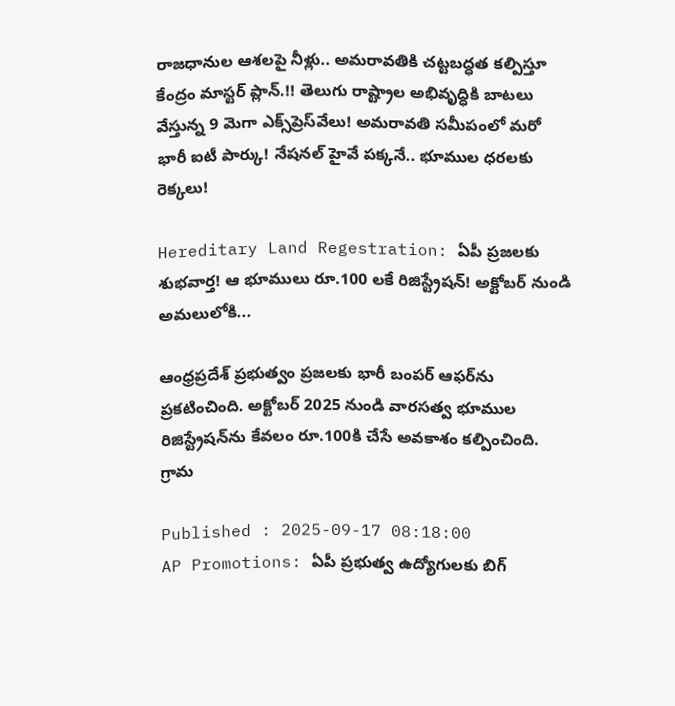రాజధానుల ఆశలపై నీళ్లు.. అమరావతికి చట్టబద్ధత కల్పిస్తూ కేంద్రం మాస్టర్ ప్లాన్.!! తెలుగు రాష్ట్రాల అభివృద్ధికి బాటలు వేస్తున్న 9 మెగా ఎక్స్‌ప్రెస్‌వేలు! అమరావతి సమీపంలో మరో భారీ ఐటీ పార్కు! నేషనల్ హైవే పక్కనే.. భూముల ధరలకు రెక్కలు!

Hereditary Land Regestration: ఏపీ ప్రజలకు శుభవార్త! ఆ భూములు రూ.100 లకే రిజిస్ట్రేషన్! అక్టోబర్ నుండి అమలులోకి...

ఆంధ్రప్రదేశ్ ప్రభుత్వం ప్రజలకు భారీ బంపర్ ఆఫర్‌ను ప్రకటించింది. అక్టోబర్ 2025 నుండి వారసత్వ భూముల రిజిస్ట్రేషన్‌ను కేవలం రూ.100కి చేసే అవకాశం కల్పించింది. గ్రామ

Published : 2025-09-17 08:18:00
AP Promotions: ఏపీ ప్రభుత్వ ఉద్యోగులకు బిగ్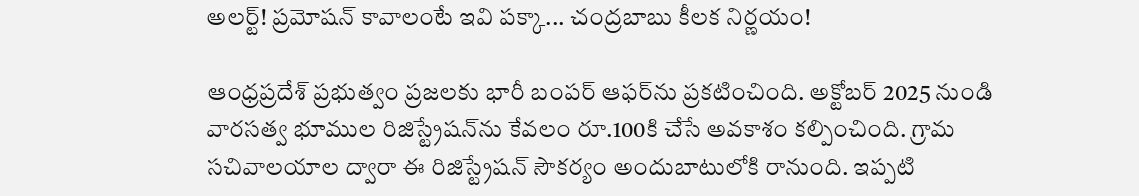అలర్ట్! ప్రమోషన్ కావాలంటే ఇవి పక్కా... చంద్రబాబు కీలక నిర్ణయం!

ఆంధ్రప్రదేశ్ ప్రభుత్వం ప్రజలకు భారీ బంపర్ ఆఫర్‌ను ప్రకటించింది. అక్టోబర్ 2025 నుండి వారసత్వ భూముల రిజిస్ట్రేషన్‌ను కేవలం రూ.100కి చేసే అవకాశం కల్పించింది. గ్రామ సచివాలయాల ద్వారా ఈ రిజిస్ట్రేషన్ సౌకర్యం అందుబాటులోకి రానుంది. ఇప్పటి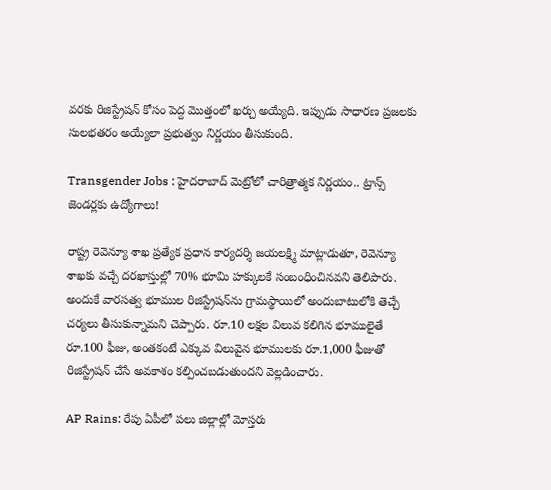వరకు రిజిస్ట్రేషన్ కోసం పెద్ద మొత్తంలో ఖర్చు అయ్యేది. ఇప్పుడు సాధారణ ప్రజలకు సులభతరం అయ్యేలా ప్రభుత్వం నిర్ణయం తీసుకుంది.

Transgender Jobs : హైదరాబాద్ మెట్రోలో చారిత్రాత్మక నిర్ణయం.. ట్రాన్స్ జెండర్లకు ఉద్యోగాలు!

రాష్ట్ర రెవెన్యూ శాఖ ప్రత్యేక ప్రధాన కార్యదర్శి జయలక్ష్మి మాట్లాడుతూ, రెవెన్యూ శాఖకు వచ్చే దరఖాస్తుల్లో 70% భూమి హక్కులకే సంబంధించినవని తెలిపారు. అందుకే వారసత్వ భూముల రిజిస్ట్రేషన్‌ను గ్రామస్థాయిలో అందుబాటులోకి తెచ్చే చర్యలు తీసుకున్నామని చెప్పారు. రూ.10 లక్షల విలువ కలిగిన భూములైతే రూ.100 ఫీజు, అంతకంటే ఎక్కువ విలువైన భూములకు రూ.1,000 ఫీజుతో రిజిస్ట్రేషన్ చేసే అవకాశం కల్పించబడుతుందని వెల్లడించారు.

AP Rains: రేపు ఏపీలో పలు జిల్లాల్లో మోస్తరు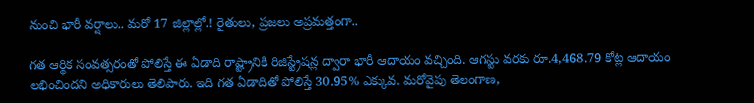నుంచి భారీ వర్షాలు.. మరో 17 జిల్లాల్లో.! రైతులు, ప్రజలు అప్రమత్తంగా..

గత ఆర్థిక సంవత్సరంతో పోలిస్తే ఈ ఏడాది రాష్ట్రానికి రిజిస్ట్రేషన్ల ద్వారా భారీ ఆదాయం వచ్చింది. ఆగస్టు వరకు రూ.4,468.79 కోట్ల ఆదాయం లభించిందని అధికారులు తెలిపారు. ఇది గత ఏడాదితో పోలిస్తే 30.95% ఎక్కువ. మరోవైపు తెలంగాణ,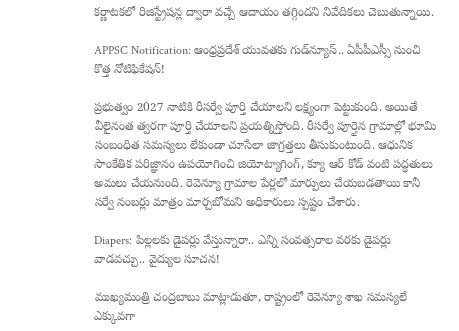కర్ణాటకలో రిజిస్ట్రేషన్ల ద్వారా వచ్చే ఆదాయం తగ్గిందని నివేదికలు చెబుతున్నాయి.

APPSC Notification: ఆంధ్రప్రదేశ్ యువతకు గుడ్‌న్యూస్.. ఏపీపీఎస్సీ నుంచి కొత్త నోటిఫికేషన్!

ప్రభుత్వం 2027 నాటికి రీసర్వే పూర్తి చేయాలని లక్ష్యంగా పెట్టుకుంది. అయితే వీలైనంత త్వరగా పూర్తి చేయాలని ప్రయత్నిస్తోంది. రీసర్వే పూర్తైన గ్రామాల్లో భూమి సంబంధిత సమస్యలు లేకుండా చూసేలా జాగ్రత్తలు తీసుకుంటుంది. ఆధునిక సాంకేతిక పరిజ్ఞానం ఉపయోగించి జియోట్యాగింగ్, క్యూ ఆర్ కోడ్ వంటి పద్ధతులు అమలు చేయనుంది. రెవెన్యూ గ్రామాల పేర్లలో మార్పులు చేయబడతాయి కానీ సర్వే నంబర్లు మాత్రం మార్చబోమని అధికారులు స్పష్టం చేశారు.

Diapers: పిల్లలకు డైపర్లు వేస్తున్నారా.. ఎన్ని సంవత్సరాల వరకు డైపర్లు వాడవచ్చు.. వైద్యుల సూచన!

ముఖ్యమంత్రి చంద్రబాబు మాట్లాడుతూ, రాష్ట్రంలో రెవెన్యూ శాఖ సమస్యలే ఎక్కువగా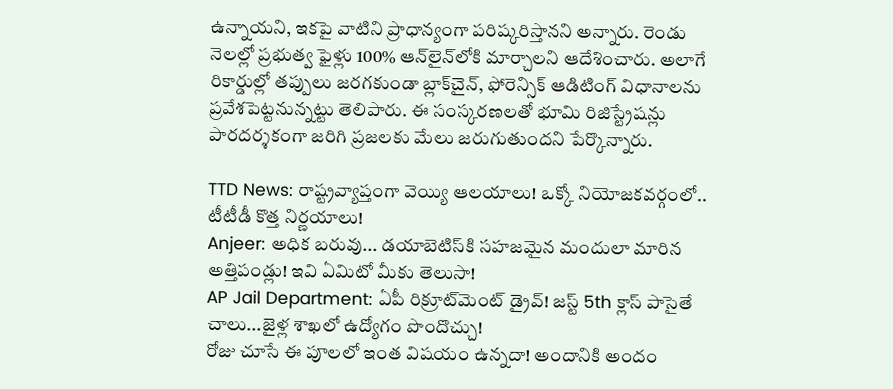ఉన్నాయని, ఇకపై వాటిని ప్రాధాన్యంగా పరిష్కరిస్తానని అన్నారు. రెండు నెలల్లో ప్రభుత్వ ఫైళ్లు 100% ఆన్‌లైన్‌లోకి మార్చాలని ఆదేశించారు. అలాగే రికార్డుల్లో తప్పులు జరగకుండా బ్లాక్‌చైన్, ఫోరెన్సిక్ ఆడిటింగ్ విధానాలను ప్రవేశపెట్టనున్నట్టు తెలిపారు. ఈ సంస్కరణలతో భూమి రిజిస్ట్రేషన్లు పారదర్శకంగా జరిగి ప్రజలకు మేలు జరుగుతుందని పేర్కొన్నారు.

TTD News: రాష్ట్రవ్యాప్తంగా వెయ్యి ఆలయాలు! ఒక్కో నియోజకవర్గంలో.. టీటీడీ కొత్త నిర్ణయాలు!
Anjeer: అధిక బరువు... డయాబెటిస్‌కి సహజమైన మందులా మారిన అత్తిపండ్లు! ఇవి ఏమిటో మీకు తెలుసా!
AP Jail Department: ఏపీ రిక్రూట్‌మెంట్ డ్రైవ్! జస్ట్ 5th క్లాస్ పాసైతే చాలు...జైళ్ల శాఖలో ఉద్యోగం పొందొచ్చు!
రోజు చూసే ఈ పూలలో ఇంత విషయం ఉన్నదా! అందానికి అందం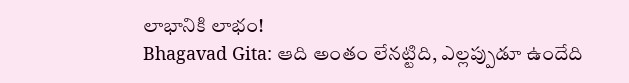లాభానికి లాభం!
Bhagavad Gita: ఆది అంతం లేనట్టిది, ఎల్లప్పుడూ ఉందేది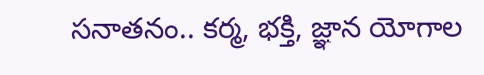సనాతనం.. కర్మ, భక్తి, జ్ఞాన యోగాల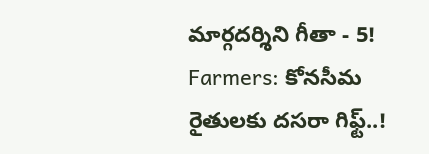మార్గదర్శిని గీతా - 5!
Farmers: కోనసీమ రైతులకు దసరా గిఫ్ట్..!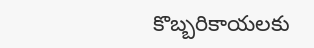కొబ్బరికాయలకు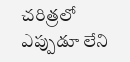చరిత్రలో ఎప్పుడూ లేని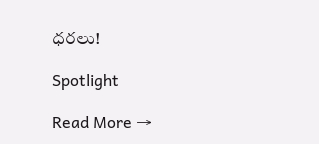ధరలు!

Spotlight

Read More →